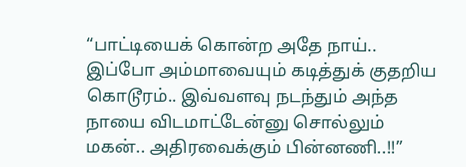“பாட்டியைக் கொன்ற அதே நாய்.. இப்போ அம்மாவையும் கடித்துக் குதறிய கொடூரம்.. இவ்வளவு நடந்தும் அந்த நாயை விடமாட்டேன்னு சொல்லும் மகன்.. அதிரவைக்கும் பின்னணி..!!”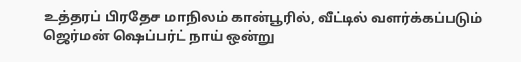உத்தரப் பிரதேச மாநிலம் கான்பூரில், வீட்டில் வளர்க்கப்படும் ஜெர்மன் ஷெப்பர்ட் நாய் ஒன்று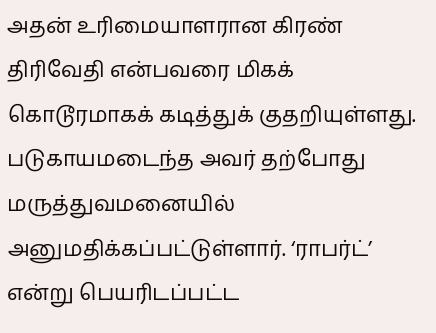அதன் உரிமையாளரான கிரண் திரிவேதி என்பவரை மிகக் கொடூரமாகக் கடித்துக் குதறியுள்ளது. படுகாயமடைந்த அவர் தற்போது மருத்துவமனையில் அனுமதிக்கப்பட்டுள்ளார். ‘ராபர்ட்’ என்று பெயரிடப்பட்ட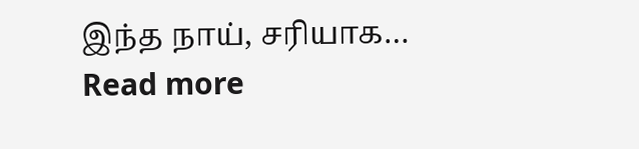இந்த நாய், சரியாக…
Read more